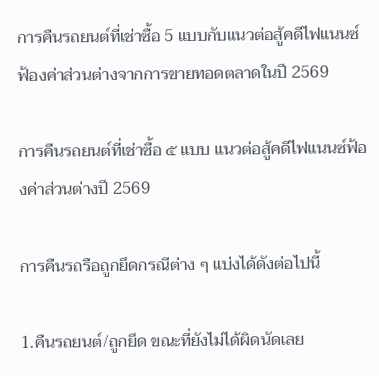การคืนรถยนต์ที่เช่าซื้อ 5 แบบกับแนวต่อสู้คดีไฟแนนซ์ฟ้องค่าส่วนต่างจากการขายทอดตลาดในปี 2569

การคืนรถยนต์ที่เช่าซื้อ ๕ แบบ แนวต่อสู้คดีไฟแนนซ์ฟ้องค่าส่วนต่างปี 2569

การคืนรถรือถูกยึดกรณีต่าง ๆ แบ่งได้ดังต่อไปนี้

1.คืนรถยนต์/ถูกยึด ขณะที่ยังไม่ได้ผิดนัดเลย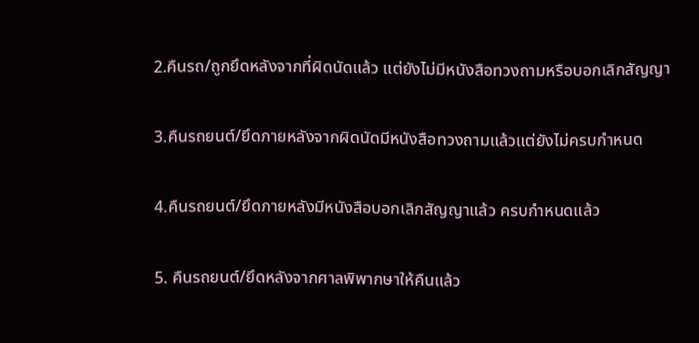2.คืนรถ/ถูกยึดหลังจากที่ผิดนัดแล้ว แต่ยังไม่มีหนังสือทวงถามหรือบอกเลิกสัญญา

3.คืนรถยนต์/ยึดภายหลังจากผิดนัดมีหนังสือทวงถามแล้วแต่ยังไม่ครบกำหนด

4.คืนรถยนต์/ยึดภายหลังมีหนังสือบอกเลิกสัญญาแล้ว ครบกำหนดแล้ว

5. คืนรถยนต์/ยึดหลังจากศาลพิพากษาให้คืนแล้ว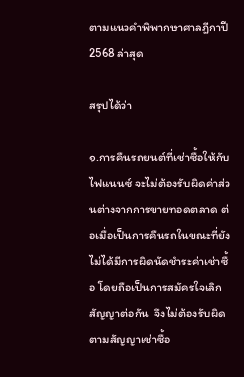ตามแนวคำพิพากษาศาลฎีกาปี 2568 ล่าสุด

สรุปได้ว่า

๑.การคืนรถยนต์ที่เช่าซื้อให้กับไฟแนนซ์ จะไม่ต้องรับผิดค่าส่วนต่างจากการขายทอดตลาด ต่อเมื่อเป็นการคืนรถในขณะที่ยังไม่ได้มีการผิดนัดชำระค่าเช่าซื้อ โดยถือเป็นการสมัครใจเลิกสัญญาต่อกัน  จึงไม่ต้องรับผิดตามสัญญาเช่าซื้อ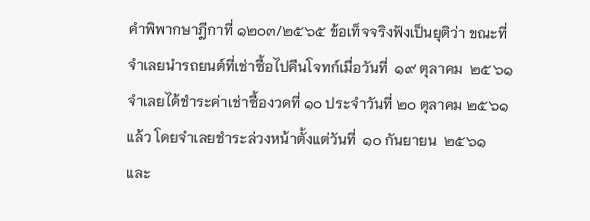คำพิพากษาฎีกาที่ ๑๒๐๓/๒๕๖๕ ข้อเท็จจริงฟังเป็นยุติว่า ขณะที่จำเลยนำรถยนต์ที่เช่าซื้อไปคืนโจทก์เมื่อวันที่  ๑๙ ตุลาคม  ๒๕๖๑  จำเลยได้ชำระค่าเช่าซื้องวดที่ ๑๐ ประจำวันที่ ๒๐ ตุลาคม ๒๕๖๑ แล้ว โดยจำเลยชำระล่วงหน้าตั้งแต่วันที่  ๑๐ กันยายน  ๒๕๖๑  และ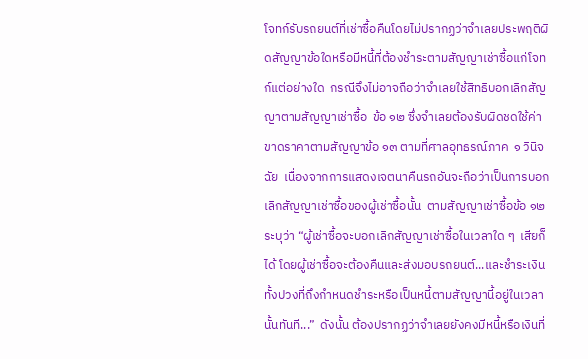โจทก์รับรถยนต์ที่เช่าซื้อคืนโดยไม่ปรากฏว่าจำเลยประพฤติผิดสัญญาข้อใดหรือมีหนี้ที่ต้องชำระตามสัญญาเช่าซื้อแก่โจทก์แต่อย่างใด  กรณีจึงไม่อาจถือว่าจำเลยใช้สิทธิบอกเลิกสัญญาตามสัญญาเช่าซื้อ  ข้อ ๑๒ ซึ่งจำเลยต้องรับผิดชดใช้ค่าขาดราคาตามสัญญาข้อ ๑๓ ตามที่ศาลอุทธรณ์ภาค  ๑ วินิจฉัย  เนื่องจากการแสดงเจตนาคืนรถอันจะถือว่าเป็นการบอกเลิกสัญญาเช่าซื้อของผู้เช่าซื้อนั้น  ตามสัญญาเช่าซื้อข้อ ๑๒ ระบุว่า “ผู้เช่าซื้อจะบอกเลิกสัญญาเช่าซื้อในเวลาใด ๆ  เสียก็ได้ โดยผู้เช่าซื้อจะต้องคืนและส่งมอบรถยนต์...และชำระเงินทั้งปวงที่ถึงกำหนดชำระหรือเป็นหนี้ตามสัญญานี้อยู่ในเวลานั้นทันที...”  ดังนั้น ต้องปรากฏว่าจำเลยยังคงมีหนี้หรือเงินที่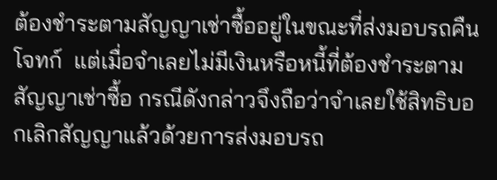ต้องชำระตามสัญญาเช่าซื้ออยู่ในขณะที่ส่งมอบรถคืนโจทก์  แต่เมื่อจำเลยไม่มีเงินหรือหนี้ที่ต้องชำระตามสัญญาเช่าซื้อ กรณีดังกล่าวจึงถือว่าจำเลยใช้สิทธิบอกเลิกสัญญาแล้วด้วยการส่งมอบรถ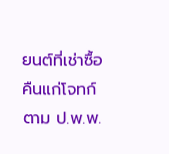ยนต์ที่เช่าซื้อคืนแก่โจทก์ ตาม ป.พ.พ.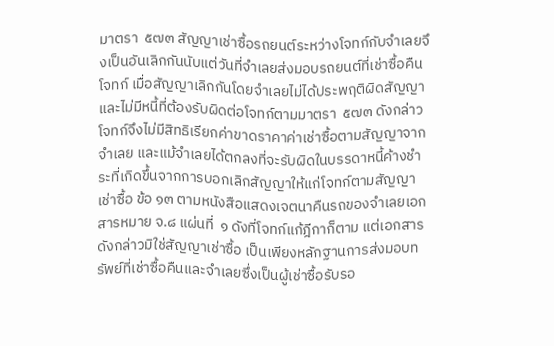มาตรา  ๕๗๓ สัญญาเช่าซื้อรถยนต์ระหว่างโจทก์กับจำเลยจึงเป็นอันเลิกกันนับแต่วันที่จำเลยส่งมอบรถยนต์ที่เช่าซื้อคืนโจทก์ เมื่อสัญญาเลิกกันโดยจำเลยไม่ได้ประพฤติผิดสัญญาและไม่มีหนี้ที่ต้องรับผิดต่อโจทก์ตามมาตรา  ๕๗๓ ดังกล่าว โจทก์จึงไม่มีสิทธิเรียกค่าขาดราคาค่าเช่าซื้อตามสัญญาจากจำเลย และแม้จำเลยได้ตกลงที่จะรับผิดในบรรดาหนี้ค้างชำระที่เกิดขึ้นจากการบอกเลิกสัญญาให้แก่โจทก์ตามสัญญาเช่าซื้อ ข้อ ๑๓ ตามหนังสือแสดงเจตนาคืนรถของจำเลยเอกสารหมาย จ.๘ แผ่นที่  ๑ ดังที่โจทก์แก้ฎีกาก็ตาม แต่เอกสารดังกล่าวมิใช่สัญญาเช่าซื้อ เป็นเพียงหลักฐานการส่งมอบทรัพย์ที่เช่าซื้อคืนและจำเลยซึ่งเป็นผู้เช่าซื้อรับรอ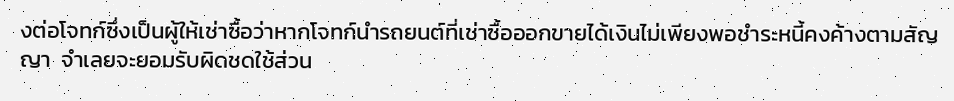งต่อโจทก์ซึ่งเป็นผู้ให้เช่าซื้อว่าหากโจทก์นำรถยนต์ที่เช่าซื้อออกขายได้เงินไม่เพียงพอชำระหนี้คงค้างตามสัญญา  จำเลยจะยอมรับผิดชดใช้ส่วน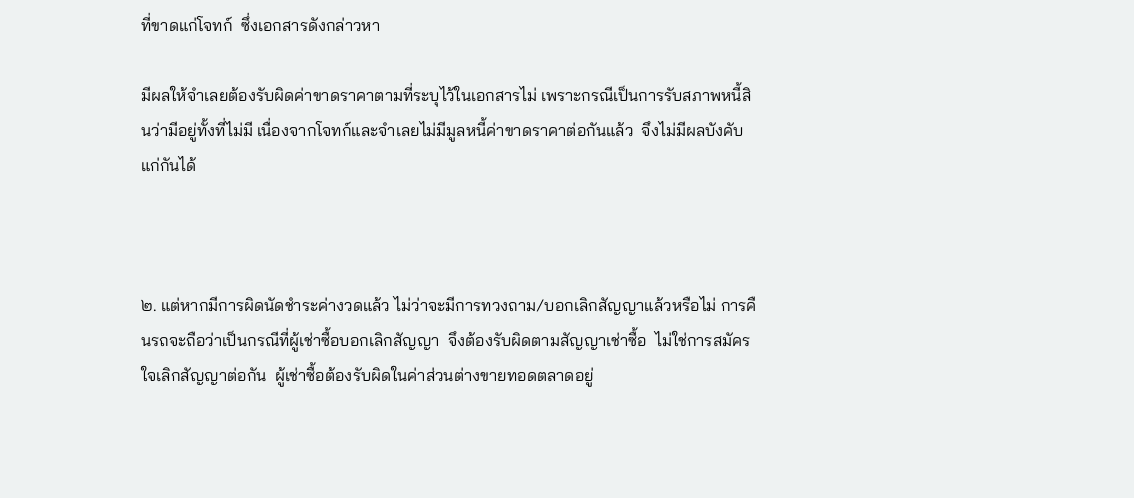ที่ขาดแก่โจทก์  ซึ่งเอกสารดังกล่าวหา

มีผลให้จำเลยต้องรับผิดค่าขาดราคาตามที่ระบุไว้ในเอกสารไม่ เพราะกรณีเป็นการรับสภาพหนี้สินว่ามีอยู่ทั้งที่ไม่มี เนื่องจากโจทก์และจำเลยไม่มีมูลหนี้ค่าขาดราคาต่อกันแล้ว  จึงไม่มีผลบังคับแก่กันได้



๒. แต่หากมีการผิดนัดชำระค่างวดแล้ว ไม่ว่าจะมีการทวงถาม/บอกเลิกสัญญาแล้วหรือไม่ การคืนรถจะถือว่าเป็นกรณีที่ผู้เช่าซื้อบอกเลิกสัญญา  จึงต้องรับผิดตามสัญญาเช่าซื้อ  ไม่ใช่การสมัครใจเลิกสัญญาต่อกัน  ผู้เช่าซื้อต้องรับผิดในค่าส่วนต่างขายทอดตลาดอยู่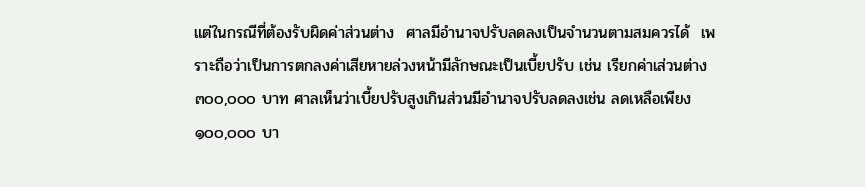แต่ในกรณีที่ต้องรับผิดค่าส่วนต่าง  ศาลมีอำนาจปรับลดลงเป็นจำนวนตามสมควรได้  เพราะถือว่าเป็นการตกลงค่าเสียหายล่วงหน้ามีลักษณะเป็นเบี้ยปรับ เช่น เรียกค่าเส่วนต่าง ๓๐๐,๐๐๐ บาท ศาลเห็นว่าเบี้ยปรับสูงเกินส่วนมีอำนาจปรับลดลงเช่น ลดเหลือเพียง ๑๐๐,๐๐๐ บา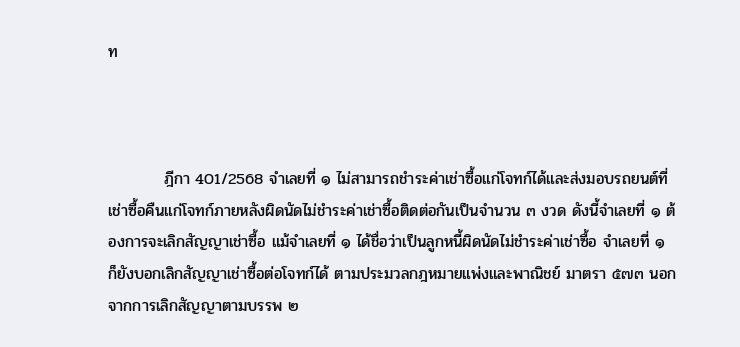ท



          ฎีกา 401/2568 จำเลยที่ ๑ ไม่สามารถชำระค่าเช่าซื้อแก่โจทก์ได้และส่งมอบรถยนต์ที่เช่าซื้อคืนแก่โจทก์ภายหลังผิดนัดไม่ชำระค่าเช่าซื้อติดต่อกันเป็นจำนวน ๓ งวด ดังนี้จำเลยที่ ๑ ต้องการจะเลิกสัญญาเช่าซื้อ แม้จำเลยที่ ๑ ได้ชื่อว่าเป็นลูกหนี้ผิดนัดไม่ชำระค่าเช่าซื้อ จำเลยที่ ๑ ก็ยังบอกเลิกสัญญาเช่าซื้อต่อโจทก์ได้ ตามประมวลกฎหมายแพ่งและพาณิชย์ มาตรา ๕๗๓ นอกจากการเลิกสัญญาตามบรรพ ๒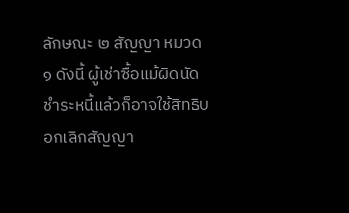ลักษณะ ๒ สัญญา หมวด ๑ ดังนี้ ผู้เช่าซื้อแม้ผิดนัดชำระหนี้แล้วก็อาจใช้สิทธิบอกเลิกสัญญา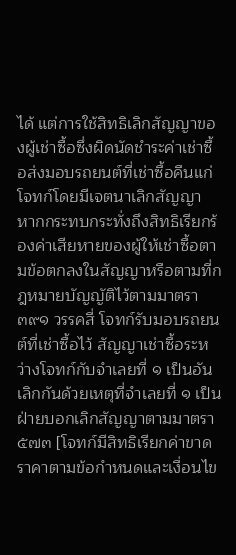ได้ แต่การใช้สิทธิเลิกสัญญาของผู้เช่าซื้อซึ่งผิดนัดชำระค่าเช่าซื้อส่งมอบรถยนต์ที่เช่าซื้อคืนแก่โจทก์โดยมีเจตนาเลิกสัญญา หากกระทบกระทั่งถึงสิทธิเรียกร้องค่าเสียหายของผู้ให้เช่าซื้อตามข้อตกลงในสัญญาหรือตามที่กฎหมายบัญญัติไว้ตามมาตรา ๓๙๑ วรรคสี่ โจทก์รับมอบรถยนต์ที่เช่าซื้อไว้ สัญญาเช่าซื้อระหว่างโจทก์กับจำเลยที่ ๑ เป็นอันเลิกกันด้วยเหตุที่จำเลยที่ ๑ เป็นฝ่ายบอกเลิกสัญญาตามมาตรา๕๗๓ [โจทก์มีสิทธิเรียกค่าขาดราคาตามข้อกำหนดและเงื่อนไข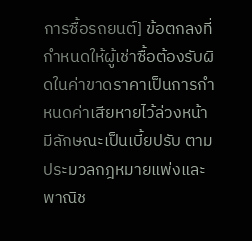การซื้อรถยนต์] ข้อตกลงที่กำหนดให้ผู้เช่าซื้อต้องรับผิดในค่าขาดราคาเป็นการกำหนดค่าเสียหายไว้ล่วงหน้ามีลักษณะเป็นเบี้ยปรับ ตามประมวลกฎหมายแพ่งและพาณิช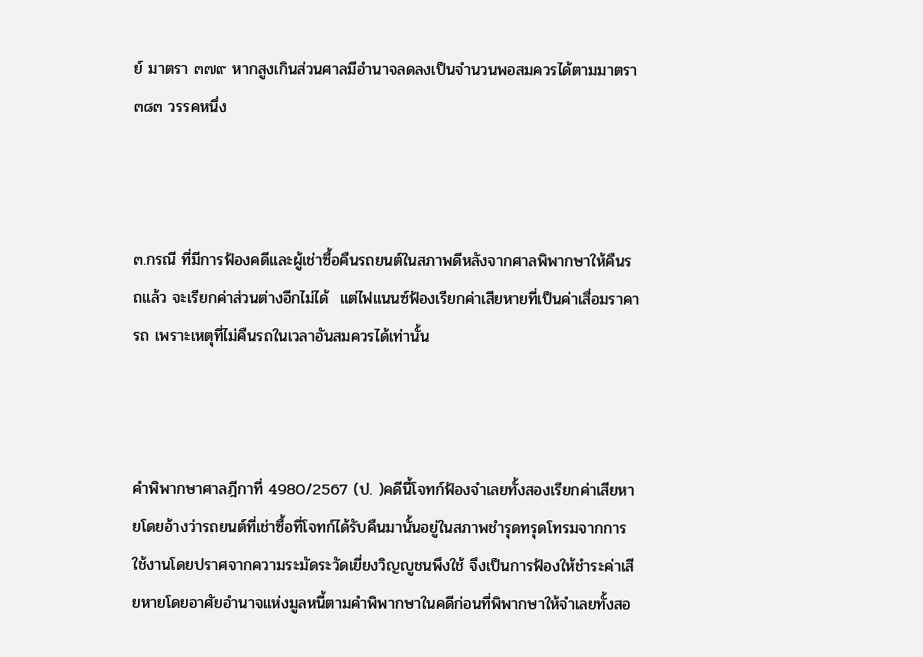ย์ มาตรา ๓๗๙ หากสูงเกินส่วนศาลมีอำนาจลดลงเป็นจำนวนพอสมควรได้ตามมาตรา ๓๘๓ วรรคหนึ่ง



๓.กรณี ที่มีการฟ้องคดีและผู้เช่าซื้อคืนรถยนต์ในสภาพดีหลังจากศาลพิพากษาให้คืนรถแล้ว จะเรียกค่าส่วนต่างอีกไม่ได้  แต่ไฟแนนซ์ฟ้องเรียกค่าเสียหายที่เป็นค่าเสื่อมราคารถ เพราะเหตุที่ไม่คืนรถในเวลาอันสมควรได้เท่านั้น



คำพิพากษาศาลฎีกาที่ 4980/2567 (ป. )คดีนี้โจทก์ฟ้องจำเลยทั้งสองเรียกค่าเสียหายโดยอ้างว่ารถยนต์ที่เช่าซื้อที่โจทก์ได้รับคืนมานั้นอยู่ในสภาพชำรุดทรุดโทรมจากการใช้งานโดยปราศจากความระมัดระวัดเยี่ยงวิญญูชนพึงใช้ จึงเป็นการฟ้องให้ชำระค่าเสียหายโดยอาศัยอำนาจแห่งมูลหนี้ตามคำพิพากษาในคดีก่อนที่พิพากษาให้จำเลยทั้งสอ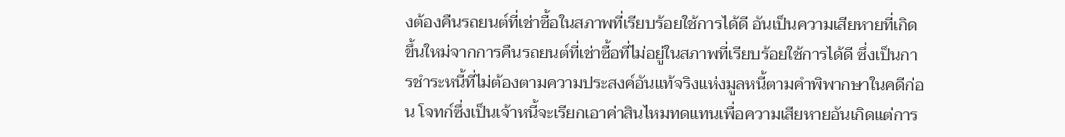งต้องคืนรถยนต์ที่เช่าซื้อในสภาพที่เรียบร้อยใช้การได้ดี อันเป็นความเสียหายที่เกิดขึ้นใหม่จากการคืนรถยนต์ที่เช่าซื้อที่ไม่อยู่ในสภาพที่เรียบร้อยใช้การได้ดี ซึ่งเป็นการชำระหนี้ที่ไม่ต้องตามความประสงค์อันแท้จริงแห่งมูลหนี้ตามคำพิพากษาในคดีก่อน โจทก์ซึ่งเป็นเจ้าหนี้จะเรียกเอาค่าสินไหมทดแทนเพื่อความเสียหายอันเกิดแต่การ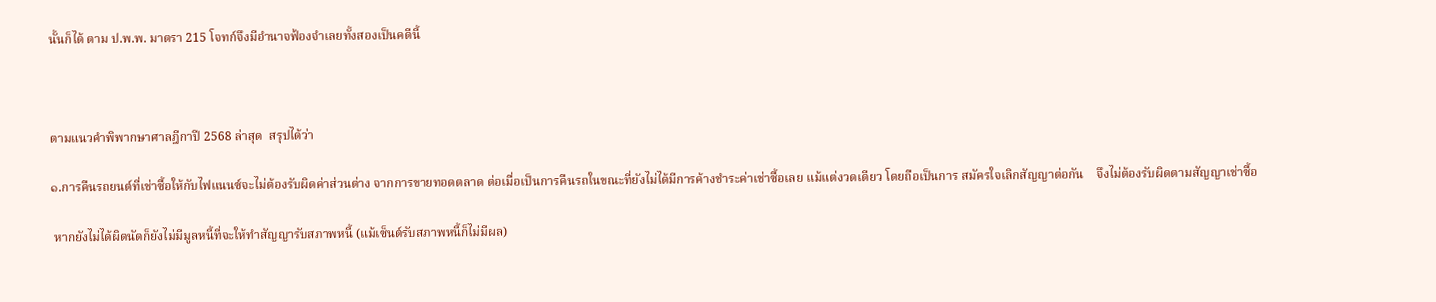นั้นก็ได้ ตาม ป.พ.พ. มาตรา 215 โจทก์จึงมีอำนาจฟ้องจำเลยทั้งสองเป็นคดีนี้



ตามแนวคำพิพากษาศาลฎีกาปี 2568 ล่าสุด  สรุปได้ว่า

๑.การคืนรถยนต์ที่เช่าซื้อให้กับไฟแนนซ์จะไม่ต้องรับผิดค่าส่วนต่าง จากการขายทอดตลาด ต่อเมื่อเป็นการคืนรถในขณะที่ยังไม่ได้มีการค้างชำระค่าเช่าซื้อเลย แม้แต่งวดเดียว โดยถือเป็นการ สมัครใจเลิกสัญญาต่อกัน    จึงไม่ต้องรับผิดตามสัญญาเช่าซื้อ

 หากยังไม่ได้ผิดนัดก็ยังไม่มีมูลหนี้ที่จะให้ทำสัญญารับสภาพหนี้ (แม้เซ็นต์รับสภาพหนี้ก็ไม่มีผล)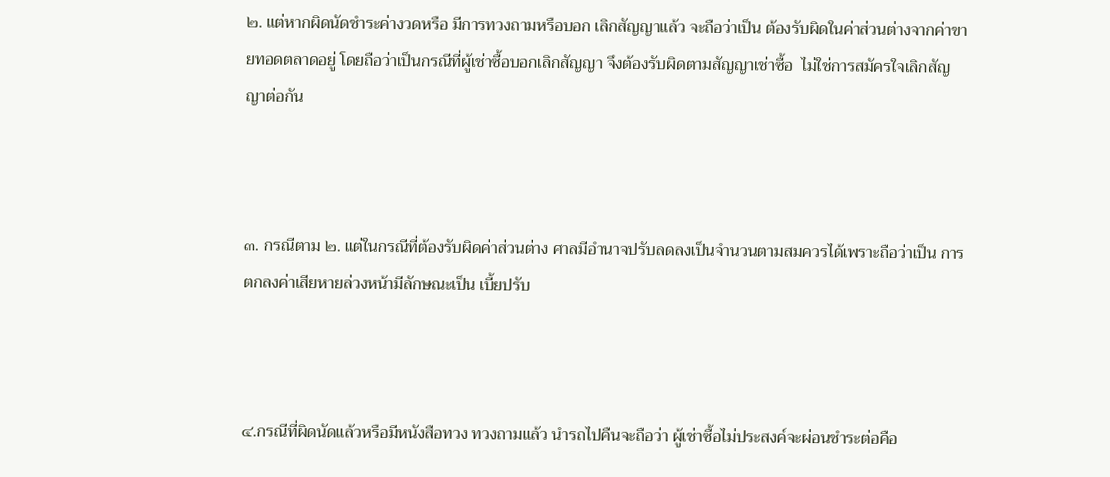๒. แต่หากผิดนัดชำระค่างวดหรือ มีการทวงถามหรือบอก เลิกสัญญาแล้ว จะถือว่าเป็น ต้องรับผิดในค่าส่วนต่างจากค่าขายทอดตลาดอยู่ โดยถือว่าเป็นกรณีที่ผู้เช่าซื้อบอกเลิกสัญญา จึงต้องรับผิดตามสัญญาเช่าซื้อ  ไม่ใช่การสมัครใจเลิกสัญญาต่อกัน



๓. กรณีตาม ๒. แต่ในกรณีที่ต้องรับผิดค่าส่วนต่าง ศาลมีอำนาจปรับลดลงเป็นจำนวนตามสมควรได้เพราะถือว่าเป็น การตกลงค่าเสียหายล่วงหน้ามีลักษณะเป็น เบี้ยปรับ



๔.กรณีที่ผิดนัดแล้วหรือมีหนังสือทวง ทวงถามแล้ว นำรถไปคืนจะถือว่า ผู้เช่าซื้อไม่ประสงค์จะผ่อนชำระต่อคือ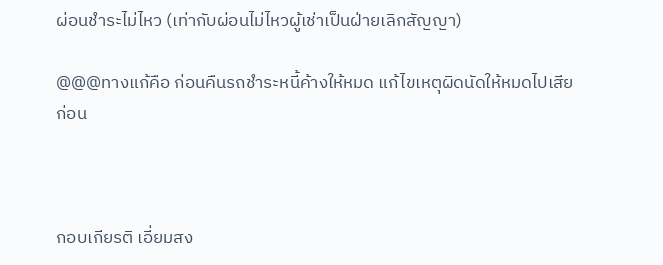ผ่อนชำระไม่ไหว (เท่ากับผ่อนไม่ไหวผู้เช่าเป็นฝ่ายเลิกสัญญา)

@@@ทางแก้คือ ก่อนคืนรถชำระหนี้ค้างให้หมด แก้ไขเหตุผิดนัดให้หมดไปเสียก่อน



กอบเกียรติ เอี่ยมสง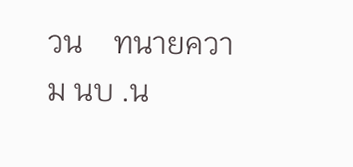วน    ทนายความ นบ .น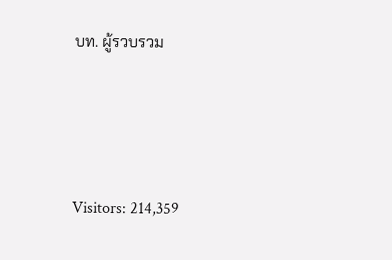บท. ผู้รวบรวม





Visitors: 214,359